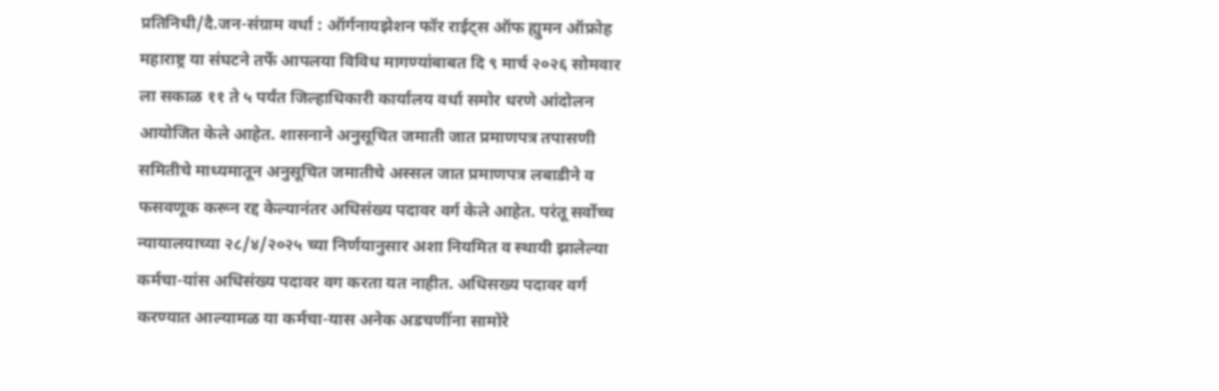प्रतिनिधी/दै.जन-संग्राम वर्धा : ऑर्गनायझेशन फॉर राईट्स ऑफ ह्युमन ऑफ्रोह महाराष्ट्र या संघटने तर्फे आपलया विविध मागण्यांबाबत दि ९ मार्च २०२६ सोमवार ला सकाळ ११ ते ५ पर्यंत जिल्हाधिकारी कार्यालय वर्धा समोर धरणे आंदोलन आयोजित केले आहेत. शासनाने अनुसूचित जमाती जात प्रमाणपत्र तपासणी समितीचे माध्यमातून अनुसूचित जमातीचे अस्सल जात प्रमाणपत्र लबाडीने व फसवणूक करून रद्द केल्यानंतर अधिसंख्य पदावर वर्ग केले आहेत. परंतू सर्वोच्च न्यायालयाच्या २८/४/२०२५ च्या निर्णयानुसार अशा नियमित व स्थायी झालेल्या कर्मचा-यांस अधिसंख्य पदावर वग करता यत नाहीत. अधिसख्य पदावर वर्ग करण्यात आल्यामळ या कर्मचा-यास अनेक अडचणींना सामोरे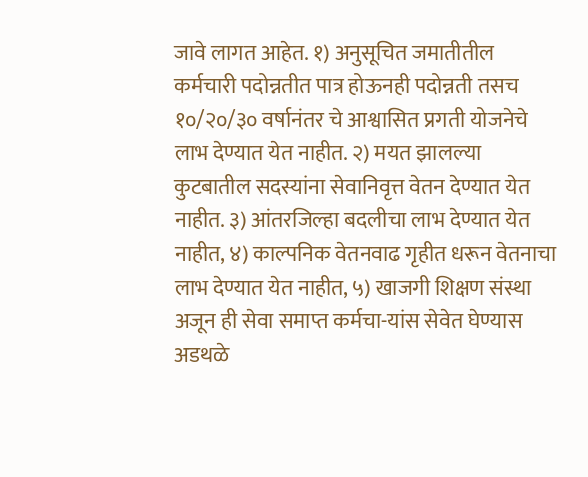जावे लागत आहेत. १) अनुसूचित जमातीतील कर्मचारी पदोन्नतीत पात्र होऊनही पदोन्नती तसच १०/२०/३० वर्षानंतर चे आश्वासित प्रगती योजनेचे लाभ देण्यात येत नाहीत. २) मयत झालल्या कुटबातील सदस्यांना सेवानिवृत्त वेतन देण्यात येत नाहीत. ३) आंतरजिल्हा बदलीचा लाभ देण्यात येत नाहीत, ४) काल्पनिक वेतनवाढ गृहीत धरून वेतनाचा लाभ देण्यात येत नाहीत, ५) खाजगी शिक्षण संस्था अजून ही सेवा समाप्त कर्मचा-यांस सेवेत घेण्यास अडथळे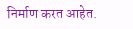निर्माण करत आहेत.